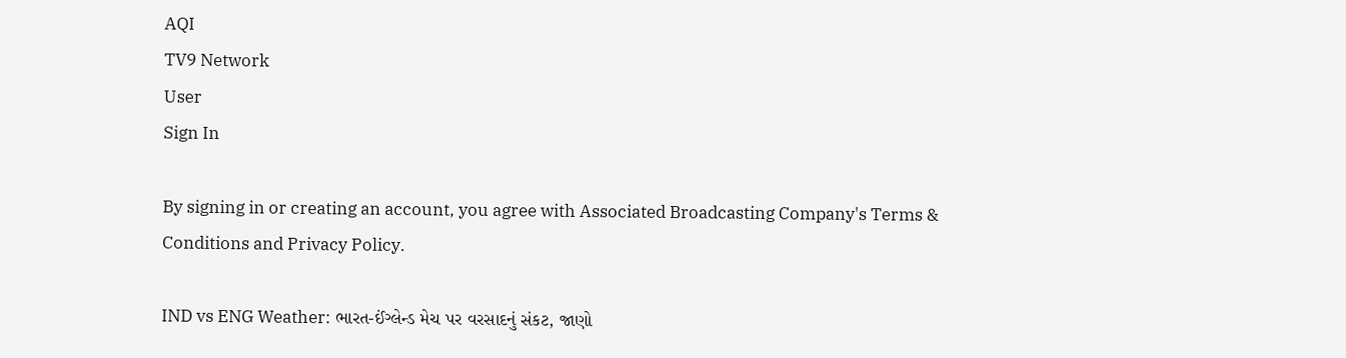AQI
TV9 Network
User
Sign In

By signing in or creating an account, you agree with Associated Broadcasting Company's Terms & Conditions and Privacy Policy.

IND vs ENG Weather: ભારત-ઈંગ્લેન્ડ મેચ પર વરસાદનું સંકટ, જાણો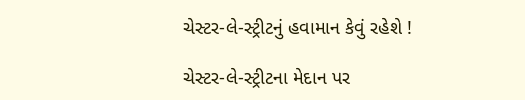ચેસ્ટર-લે-સ્ટ્રીટનું હવામાન કેવું રહેશે !

ચેસ્ટર-લે-સ્ટ્રીટના મેદાન પર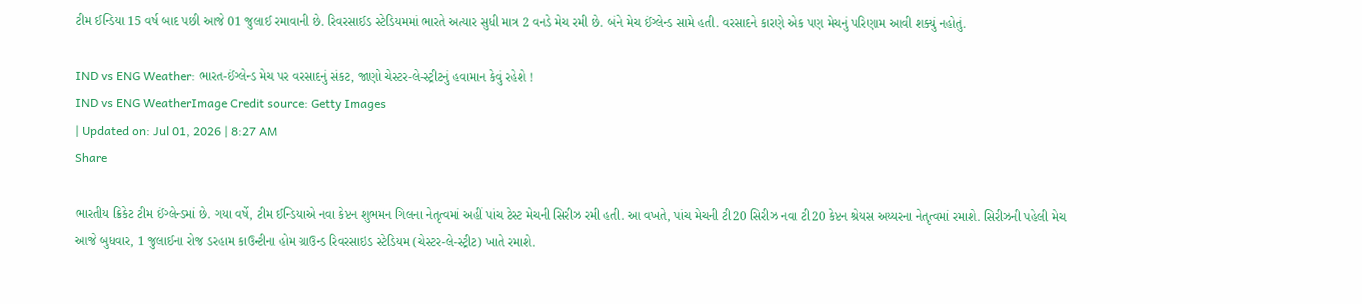ટીમ ઈન્ડિયા 15 વર્ષ બાદ પછી આજે 01 જુલાઈ રમાવાની છે. રિવરસાઈડ સ્ટેડિયમમાં ભારતે અત્યાર સુધી માત્ર 2 વનડે મેચ રમી છે. બંને મેચ ઈંગ્લેન્ડ સામે હતી. વરસાદને કારણે એક પણ મેચનું પરિણામ આવી શક્યું નહોતું.

IND vs ENG Weather: ભારત-ઈંગ્લેન્ડ મેચ પર વરસાદનું સંકટ, જાણો ચેસ્ટર-લે-સ્ટ્રીટનું હવામાન કેવું રહેશે !
IND vs ENG WeatherImage Credit source: Getty Images
| Updated on: Jul 01, 2026 | 8:27 AM
Share

ભારતીય ક્રિકેટ ટીમ ઈંગ્લેન્ડમાં છે. ગયા વર્ષે, ટીમ ઈન્ડિયાએ નવા કેપ્ટન શુભમન ગિલના નેતૃત્વમાં અહીં પાંચ ટેસ્ટ મેચની સિરીઝ રમી હતી. આ વખતે, પાંચ મેચની ટી20 સિરીઝ નવા ટી20 કેપ્ટન શ્રેયસ અય્યરના નેતૃત્વમાં રમાશે. સિરીઝની પહેલી મેચ આજે બુધવાર, 1 જુલાઈના રોજ ડરહામ કાઉન્ટીના હોમ ગ્રાઉન્ડ રિવરસાઇડ સ્ટેડિયમ (ચેસ્ટર-લે-સ્ટ્રીટ) ખાતે રમાશે.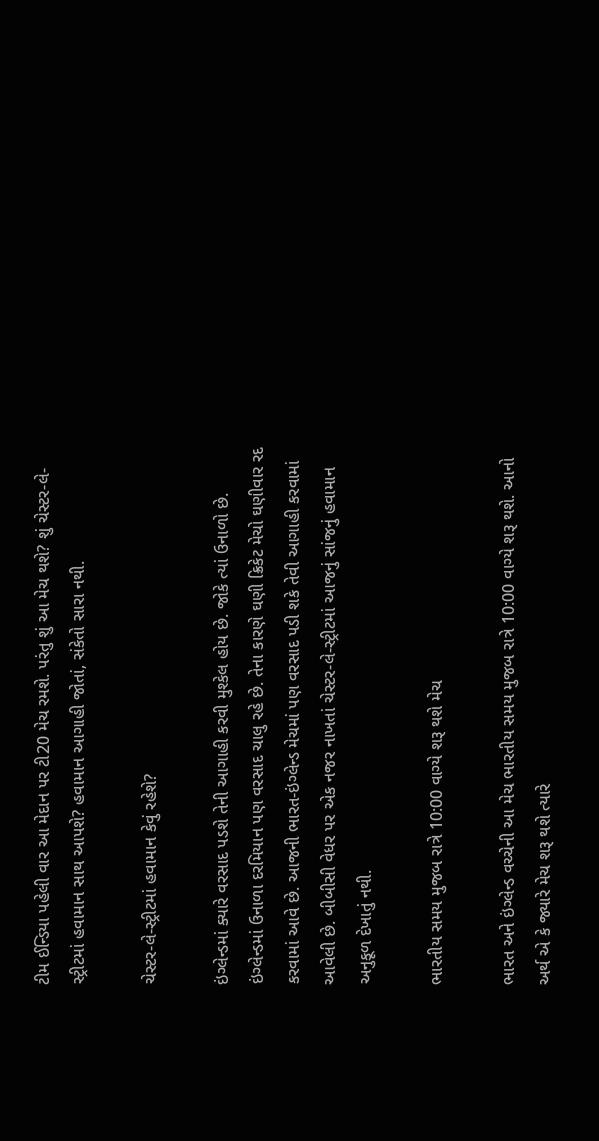ટીમ ઈન્ડિયા પહેલી વાર આ મેદાન પર ટી20 મેચ રમશે. પરંતુ શું આ મેચ થશે? શું ચેસ્ટર-લે-સ્ટ્રીટમાં હવામાન સાથ આપશે? હવામાન આગાહી જોતાં, સંકેતો સારા નથી.

ચેસ્ટર-લે-સ્ટ્રીટમાં હવામાન કેવું રહેશે?

ઇંગ્લેન્ડમાં ક્યારે વરસાદ પડશે તેની આગાહી કરવી મુશ્કેલ હોય છે. જોકે ત્યાં ઉનાળો છે. ઇંગ્લેન્ડમાં ઉનાળા દરમિયાન પણ વરસાદ ચાલુ રહે છે. તેના કારણે ઘણી ક્રિકેટ મેચો ઘણીવાર રદ કરવામાં આવે છે. આજની ભારત-ઇંગ્લેન્ડ મેચમાં પણ વરસાદ પડી શકે તેવી આગાહી કરવામાં આવેલી છે. બીબીસી વેધર પર એક નજર નાખતાં ચેસ્ટર-લે-સ્ટ્રીટમાં આજનું સાંજનું હવામાન અનુકૂળ દેખાતું નથી.

ભારતીય સમય મુજબ રાત્રે 10:00 વાગ્યે શરૂ થશે મેચ

ભારત અને ઇંગ્લેન્ડ વચ્ચેની આ મેચ ભારતીય સમય મુજબ રાત્રે 10:00 વાગ્યે શરૂ થશે. આનો અર્થ એ કે જ્યારે મેચ શરૂ થશે ત્યારે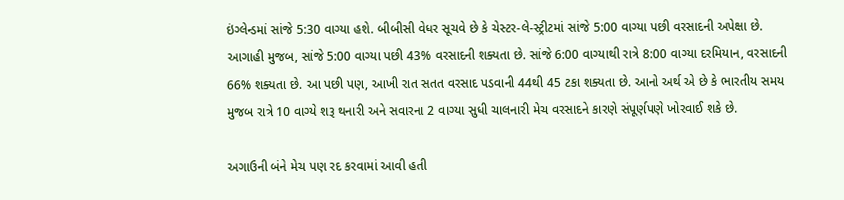ઇંગ્લેન્ડમાં સાંજે 5:30 વાગ્યા હશે. બીબીસી વેધર સૂચવે છે કે ચેસ્ટર-લે-સ્ટ્રીટમાં સાંજે 5:00 વાગ્યા પછી વરસાદની અપેક્ષા છે. આગાહી મુજબ, સાંજે 5:00 વાગ્યા પછી 43% વરસાદની શક્યતા છે. સાંજે 6:00 વાગ્યાથી રાત્રે 8:00 વાગ્યા દરમિયાન, વરસાદની 66% શક્યતા છે. આ પછી પણ, આખી રાત સતત વરસાદ પડવાની 44થી 45 ટકા શક્યતા છે. આનો અર્થ એ છે કે ભારતીય સમય મુજબ રાત્રે 10 વાગ્યે શરૂ થનારી અને સવારના 2 વાગ્યા સુધી ચાલનારી મેચ વરસાદને કારણે સંપૂર્ણપણે ખોરવાઈ શકે છે.

અગાઉની બંને મેચ પણ રદ કરવામાં આવી હતી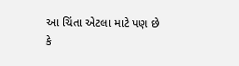આ ચિંતા એટલા માટે પણ છે કે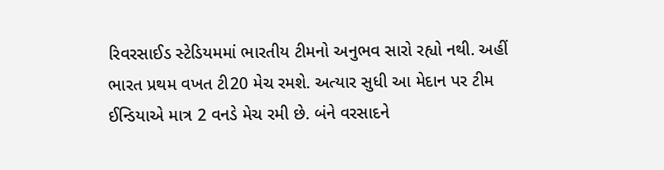રિવરસાઈડ સ્ટેડિયમમાં ભારતીય ટીમનો અનુભવ સારો રહ્યો નથી. અહીં ભારત પ્રથમ વખત ટી20 મેચ રમશે. અત્યાર સુધી આ મેદાન પર ટીમ ઈન્ડિયાએ માત્ર 2 વનડે મેચ રમી છે. બંને વરસાદને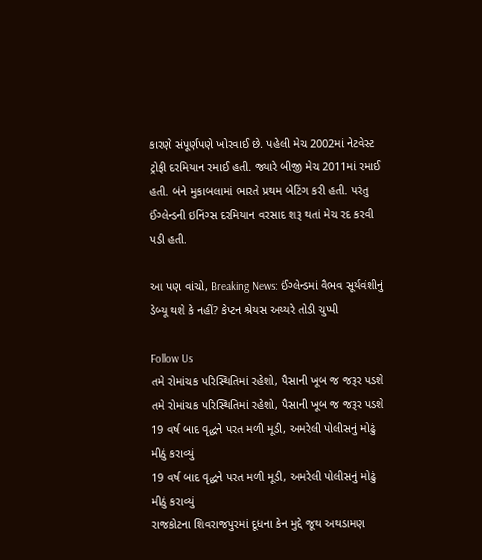કારણે સંપૂર્ણપણે ખોરવાઈ છે. પહેલી મેચ 2002માં નેટવેસ્ટ ટ્રોફી દરમિયાન રમાઈ હતી. જ્યારે બીજી મેચ 2011માં રમાઈ હતી. બંને મુકાબલામાં ભારતે પ્રથમ બેટિંગ કરી હતી. પરંતુ ઈંગ્લેન્ડની ઇનિંગ્સ દરમિયાન વરસાદ શરૂ થતાં મેચ રદ કરવી પડી હતી.

આ પણ વાંચો, Breaking News: ઈંગ્લેન્ડમાં વૈભવ સૂર્યવંશીનું ડેબ્યૂ થશે કે નહીં? કેપ્ટન શ્રેયસ અય્યરે તોડી ચુપ્પી

Follow Us
તમે રોમાંચક પરિસ્થિતિમાં રહેશો, પૈસાની ખૂબ જ જરૂર પડશે
તમે રોમાંચક પરિસ્થિતિમાં રહેશો, પૈસાની ખૂબ જ જરૂર પડશે
19 વર્ષ બાદ વૃદ્ધને પરત મળી મૂડી, અમરેલી પોલીસનું મોઢું મીઠું કરાવ્યું
19 વર્ષ બાદ વૃદ્ધને પરત મળી મૂડી, અમરેલી પોલીસનું મોઢું મીઠું કરાવ્યું
રાજકોટના શિવરાજપુરમાં દૂધના કેન મુદ્દે જૂથ અથડામણ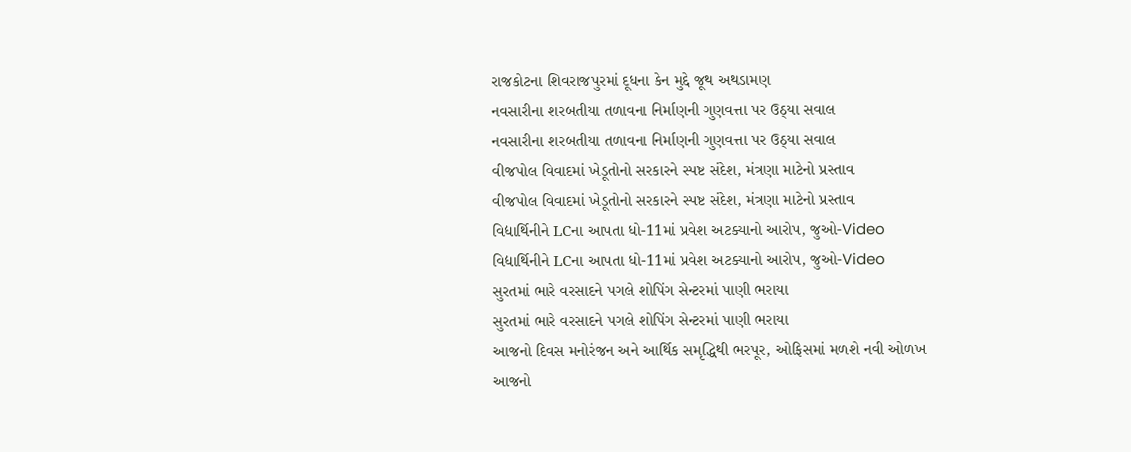રાજકોટના શિવરાજપુરમાં દૂધના કેન મુદ્દે જૂથ અથડામણ
નવસારીના શરબતીયા તળાવના નિર્માણની ગુણવત્તા પર ઉઠ્યા સવાલ
નવસારીના શરબતીયા તળાવના નિર્માણની ગુણવત્તા પર ઉઠ્યા સવાલ
વીજપોલ વિવાદમાં ખેડૂતોનો સરકારને સ્પષ્ટ સંદેશ, મંત્રણા માટેનો પ્રસ્તાવ
વીજપોલ વિવાદમાં ખેડૂતોનો સરકારને સ્પષ્ટ સંદેશ, મંત્રણા માટેનો પ્રસ્તાવ
વિદ્યાર્થિનીને LCના આપતા ધો-11માં પ્રવેશ અટક્યાનો આરોપ, જુઓ-Video
વિદ્યાર્થિનીને LCના આપતા ધો-11માં પ્રવેશ અટક્યાનો આરોપ, જુઓ-Video
સુરતમાં ભારે વરસાદને પગલે શોપિંગ સેન્ટરમાં પાણી ભરાયા
સુરતમાં ભારે વરસાદને પગલે શોપિંગ સેન્ટરમાં પાણી ભરાયા
આજનો દિવસ મનોરંજન અને આર્થિક સમૃદ્ધિથી ભરપૂર, ઓફિસમાં મળશે નવી ઓળખ
આજનો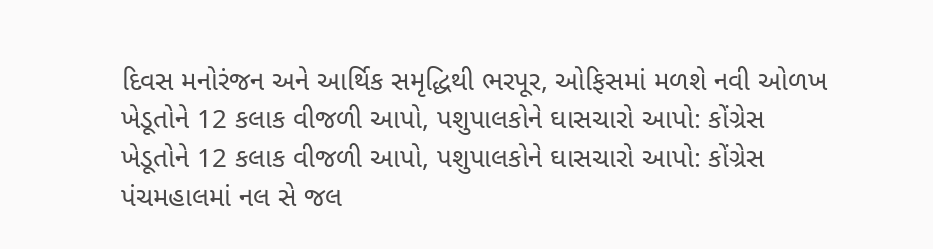દિવસ મનોરંજન અને આર્થિક સમૃદ્ધિથી ભરપૂર, ઓફિસમાં મળશે નવી ઓળખ
ખેડૂતોને 12 કલાક વીજળી આપો, પશુપાલકોને ઘાસચારો આપો: કોંગ્રેસ
ખેડૂતોને 12 કલાક વીજળી આપો, પશુપાલકોને ઘાસચારો આપો: કોંગ્રેસ
પંચમહાલમાં નલ સે જલ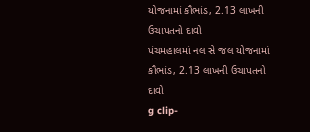યોજનામાં કૌભાંડ, 2.13 લાખની ઉચાપતનો દાવો
પંચમહાલમાં નલ સે જલ યોજનામાં કૌભાંડ, 2.13 લાખની ઉચાપતનો દાવો
g clip-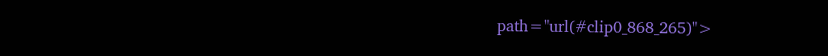path="url(#clip0_868_265)">